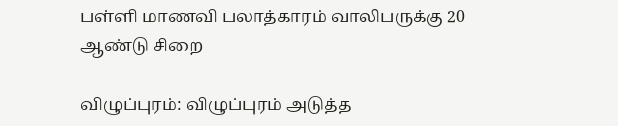பள்ளி மாணவி பலாத்காரம் வாலிபருக்கு 20 ஆண்டு சிறை

விழுப்புரம்: விழுப்புரம் அடுத்த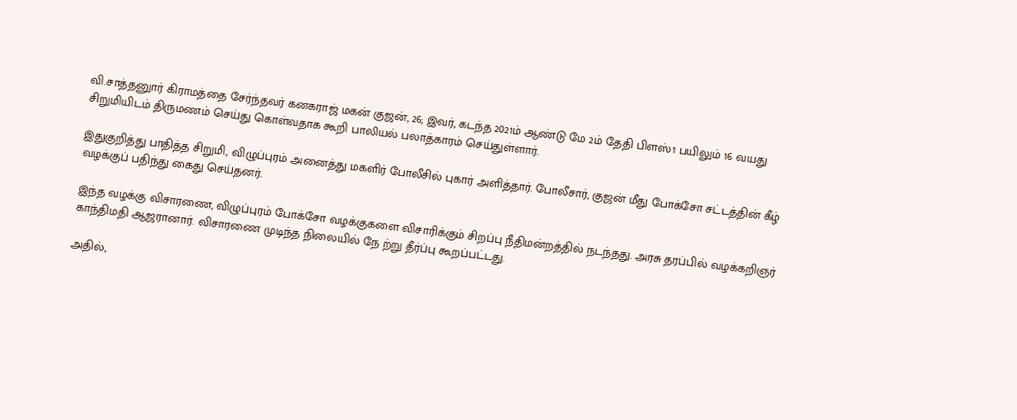வி.சாத்தனுார் கிராமத்தை சேர்ந்தவர் கனகராஜ் மகன் குஜன், 26; இவர், கடந்த 2021ம் ஆண்டு மே 2ம் தேதி பிளஸ்1 பயிலும் 16 வயது சிறுமியிடம் திருமணம் செய்து கொள்வதாக கூறி பாலியல் பலாத்காரம் செய்துள்ளார்.

இதுகுறித்து பாதித்த சிறுமி, விழுப்புரம் அனைத்து மகளிர் போலீசில் புகார் அளித்தார். போலீசார், குஜன் மீது போக்சோ சட்டத்தின் கீழ் வழக்குப் பதிந்து கைது செய்தனர்.

இந்த வழக்கு விசாரணை, விழுப்புரம் போக்சோ வழக்குகளை விசாரிக்கும் சிறப்பு நீதிமன்றத்தில் நடந்தது. அரசு தரப்பில் வழக்கறிஞர் காந்திமதி ஆஜரானார். விசாரணை முடிந்த நிலையில் நே ற்று தீர்ப்பு கூறப்பட்டது.

அதில்,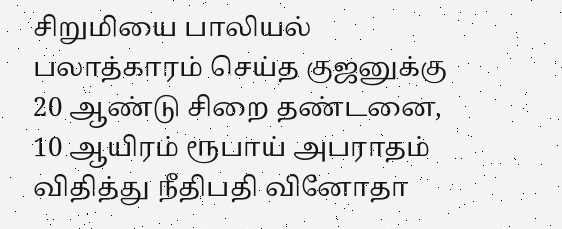சிறுமியை பாலியல் பலாத்காரம் செய்த குஜனுக்கு 20 ஆண்டு சிறை தண்டனை, 10 ஆயிரம் ரூபாய் அபராதம் விதித்து நீதிபதி வினோதா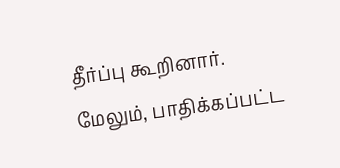தீர்ப்பு கூறினார். மேலும், பாதிக்கப்பட்ட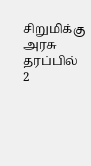சிறுமிக்கு அரசு தரப்பில் 2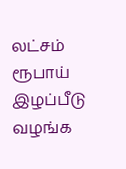லட்சம் ரூபாய் இழப்பீடு வழங்க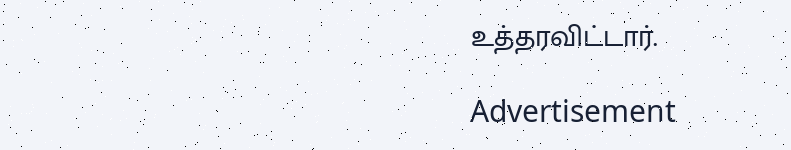உத்தரவிட்டார்.

Advertisement